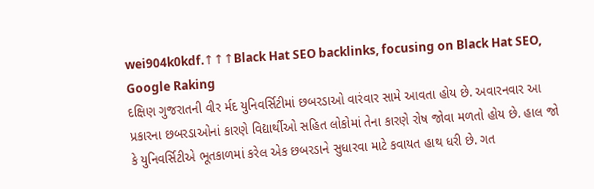wei904k0kdf.↑↑↑Black Hat SEO backlinks, focusing on Black Hat SEO, Google Raking
દક્ષિણ ગુજરાતની વીર ર્મદ યુનિવર્સિટીમાં છબરડાઓ વારંવાર સામે આવતા હોય છે. અવારનવાર આ પ્રકારના છબરડાઓનાં કારણે વિદ્યાર્થીઓ સહિત લોકોમાં તેના કારણે રોષ જોવા મળતો હોય છે. હાલ જો કે યુનિવર્સિટીએ ભૂતકાળમાં કરેલ એક છબરડાને સુધારવા માટે કવાયત હાથ ધરી છે. ગત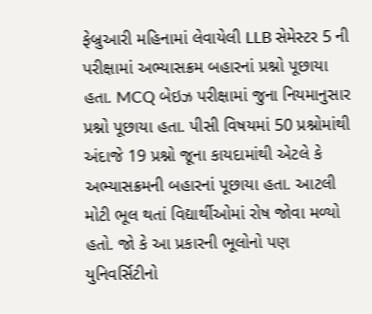ફેબ્રુઆરી મહિનામાં લેવાયેલી LLB સેમેસ્ટર 5 ની પરીક્ષામાં અભ્યાસક્રમ બહારનાં પ્રશ્નો પૂછાયા હતા. MCQ બેઇઝ પરીક્ષામાં જુના નિયમાનુસાર પ્રશ્નો પૂછાયા હતા. પીસી વિષયમાં 50 પ્રશ્નોમાંથી અંદાજે 19 પ્રશ્નો જૂના કાયદામાંથી એટલે કે અભ્યાસક્રમની બહારનાં પૂછાયા હતા. આટલી મોટી ભૂલ થતાં વિદ્યાર્થીઓમાં રોષ જોવા મળ્યો હતો. જો કે આ પ્રકારની ભૂલોનો પણ યુનિવર્સિટીનો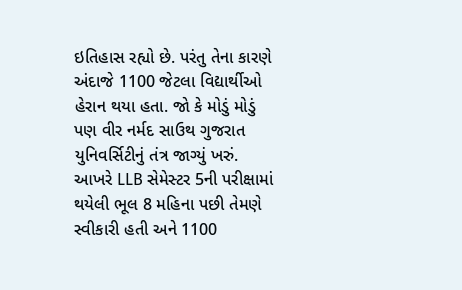ઇતિહાસ રહ્યો છે. પરંતુ તેના કારણે અંદાજે 1100 જેટલા વિદ્યાર્થીઓ હેરાન થયા હતા. જો કે મોડું મોડું પણ વીર નર્મદ સાઉથ ગુજરાત યુનિવર્સિટીનું તંત્ર જાગ્યું ખરું. આખરે LLB સેમેસ્ટર 5ની પરીક્ષામાં થયેલી ભૂલ 8 મહિના પછી તેમણે સ્વીકારી હતી અને 1100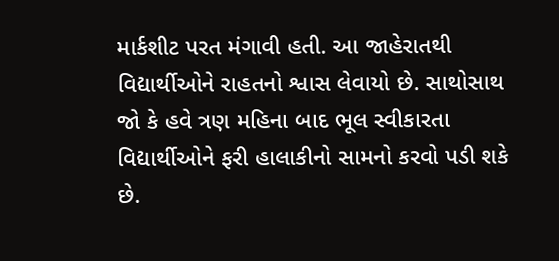માર્કશીટ પરત મંગાવી હતી. આ જાહેરાતથી વિદ્યાર્થીઓને રાહતનો શ્વાસ લેવાયો છે. સાથોસાથ જો કે હવે ત્રણ મહિના બાદ ભૂલ સ્વીકારતા વિદ્યાર્થીઓને ફરી હાલાકીનો સામનો કરવો પડી શકે છે.